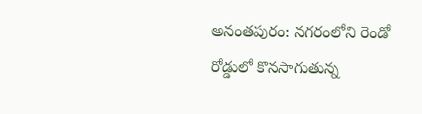అనంతపురం: నగరంలోని రెండో రోడ్డులో కొనసాగుతున్న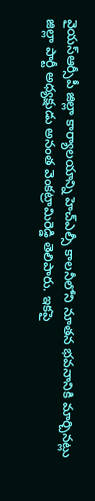వైయస్ఆర్సీపీ జిల్లా కార్యాలయాన్ని హెచ్ఎల్సీ కాలనీలోని నూతన భవనానికి మార్చినట్లు జిల్లా పార్టీ అధ్యక్షుడు అనంత వెంకట్రామిరెడ్డి తెలిపారు. ఇకపై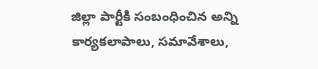జిల్లా పార్టీకి సంబంధించిన అన్ని కార్యకలాపాలు, సమావేశాలు,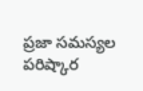ప్రజా సమస్యల పరిష్కార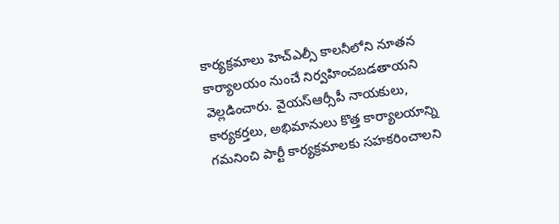కార్యక్రమాలు హెచ్ఎల్సీ కాలనీలోని నూతన కార్యాలయం నుంచే నిర్వహించబడతాయని వెల్లడించారు. వైయస్ఆర్సీపీ నాయకులు, కార్యకర్తలు, అభిమానులు కొత్త కార్యాలయాన్ని గమనించి పార్టీ కార్యక్రమాలకు సహకరించాలని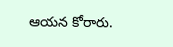ఆయన కోరారు.